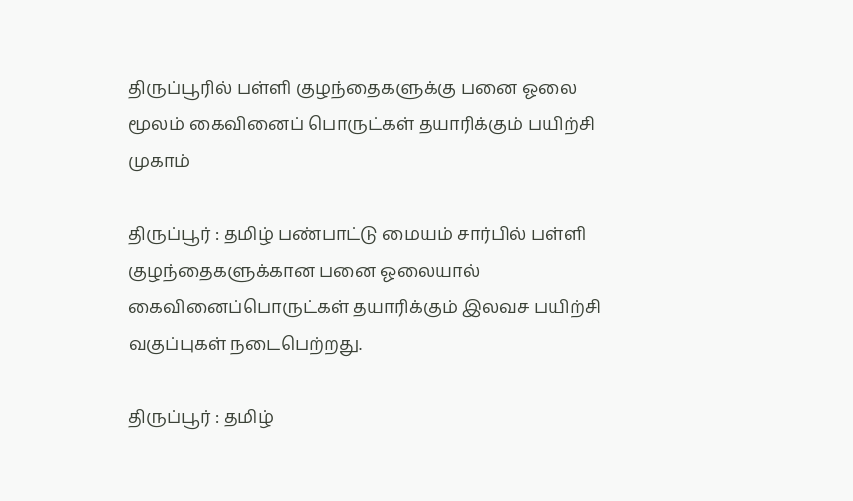திருப்பூரில் பள்ளி குழந்தைகளுக்கு பனை ஓலை மூலம் கைவினைப் பொருட்கள் தயாரிக்கும் பயிற்சி முகாம்

திருப்பூர் : தமிழ் பண்பாட்டு மையம் சார்பில் பள்ளி குழந்தைகளுக்கான பனை ஓலையால் கைவினைப்பொருட்கள் தயாரிக்கும் இலவச பயிற்சி வகுப்புகள் நடைபெற்றது.

திருப்பூர் : தமிழ்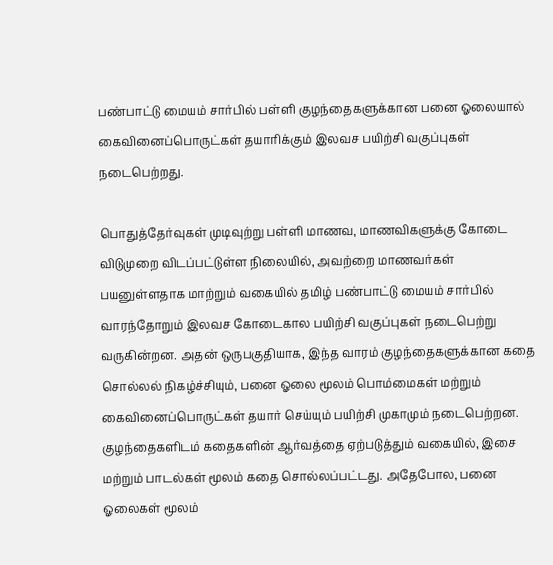பண்பாட்டு மையம் சார்பில் பள்ளி குழந்தைகளுக்கான பனை ஓலையால் கைவினைப்பொருட்கள் தயாரிக்கும் இலவச பயிற்சி வகுப்புகள் நடைபெற்றது.

பொதுத்தேர்வுகள் முடிவுற்று பள்ளி மாணவ, மாணவிகளுக்கு கோடை விடுமுறை விடப்பட்டுள்ள நிலையில், அவற்றை மாணவர்கள் பயனுள்ளதாக மாற்றும் வகையில் தமிழ் பண்பாட்டு மையம் சார்பில் வாரந்தோறும் இலவச கோடைகால பயிற்சி வகுப்புகள் நடைபெற்று வருகின்றன. அதன் ஒருபகுதியாக, இந்த வாரம் குழந்தைகளுக்கான கதை சொல்லல் நிகழ்ச்சியும், பனை ஓலை மூலம் பொம்மைகள் மற்றும் கைவினைப்பொருட்கள் தயார் செய்யும் பயிற்சி முகாமும் நடைபெற்றன. குழந்தைகளிடம் கதைகளின் ஆர்வத்தை ஏற்படுத்தும் வகையில், இசை மற்றும் பாடல்கள் மூலம் கதை சொல்லப்பட்டது. அதேபோல, பனை ஓலைகள் மூலம்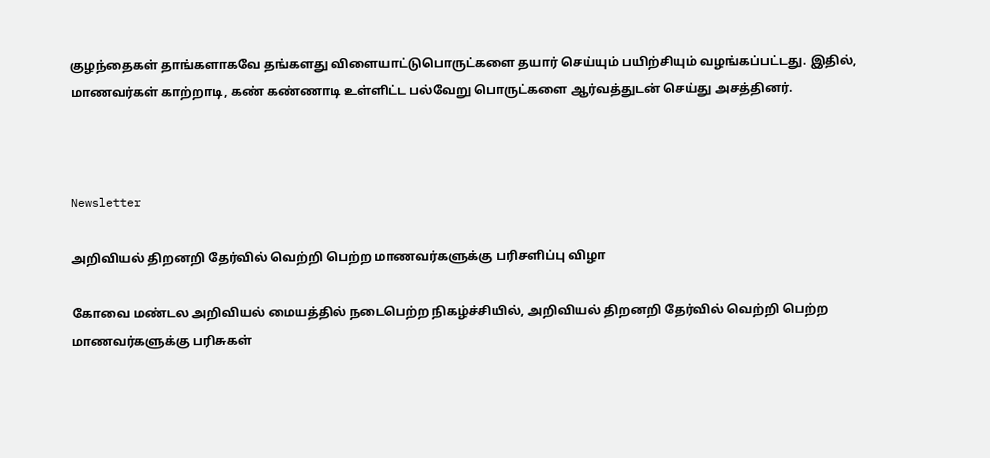குழந்தைகள் தாங்களாகவே தங்களது விளையாட்டுபொருட்களை தயார் செய்யும் பயிற்சியும் வழங்கப்பட்டது. இதில், மாணவர்கள் காற்றாடி, கண் கண்ணாடி உள்ளிட்ட பல்வேறு பொருட்களை ஆர்வத்துடன் செய்து அசத்தினர்.



Newsletter

அறிவியல் திறனறி தேர்வில் வெற்றி பெற்ற மாணவர்களுக்கு பரிசளிப்பு விழா

கோவை மண்டல அறிவியல் மையத்தில் நடைபெற்ற நிகழ்ச்சியில், அறிவியல் திறனறி தேர்வில் வெற்றி பெற்ற மாணவர்களுக்கு பரிசுகள்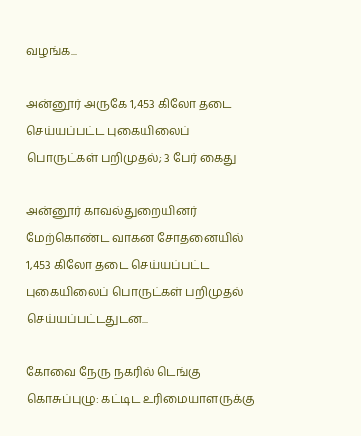வழங்க...

அன்னூர் அருகே 1,453 கிலோ தடை செய்யப்பட்ட புகையிலைப் பொருட்கள் பறிமுதல்; 3 பேர் கைது

அன்னூர் காவல்துறையினர் மேற்கொண்ட வாகன சோதனையில் 1,453 கிலோ தடை செய்யப்பட்ட புகையிலைப் பொருட்கள் பறிமுதல் செய்யப்பட்டதுடன...

கோவை நேரு நகரில் டெங்கு கொசுப்புழு: கட்டிட உரிமையாளருக்கு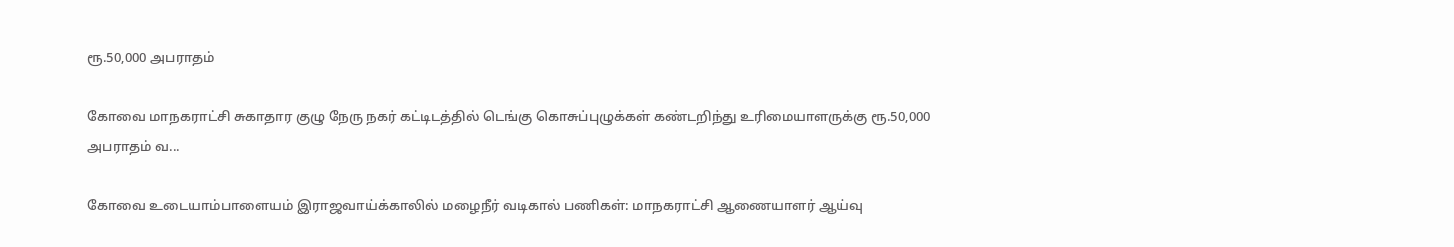ரூ.50,000 அபராதம்

கோவை மாநகராட்சி சுகாதார குழு நேரு நகர் கட்டிடத்தில் டெங்கு கொசுப்புழுக்கள் கண்டறிந்து உரிமையாளருக்கு ரூ.50,000 அபராதம் வ...

கோவை உடையாம்பாளையம் இராஜவாய்க்காலில் மழைநீர் வடிகால் பணிகள்: மாநகராட்சி ஆணையாளர் ஆய்வு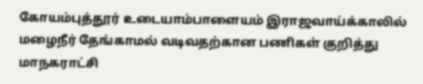கோயம்புத்தூர் உடையாம்பாளையம் இராஜவாய்க்காலில் மழைநீர் தேங்காமல் வடிவதற்கான பணிகள் குறித்து மாநகராட்சி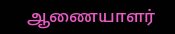ஆணையாளர்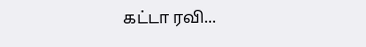கட்டா ரவி...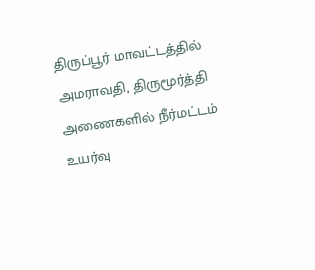திருப்பூர் மாவட்டத்தில் அமராவதி, திருமூர்த்தி அணைகளில் நீர்மட்டம் உயர்வு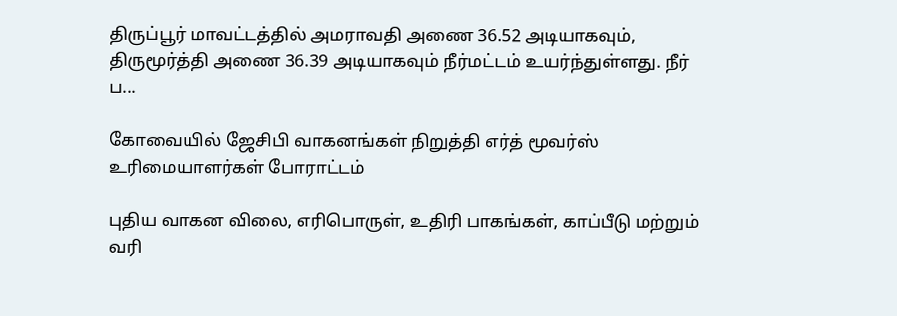திருப்பூர் மாவட்டத்தில் அமராவதி அணை 36.52 அடியாகவும், திருமூர்த்தி அணை 36.39 அடியாகவும் நீர்மட்டம் உயர்ந்துள்ளது. நீர் ப...

கோவையில் ஜேசிபி வாகனங்கள் நிறுத்தி எர்த் மூவர்ஸ் உரிமையாளர்கள் போராட்டம்

புதிய வாகன விலை, எரிபொருள், உதிரி பாகங்கள், காப்பீடு மற்றும் வரி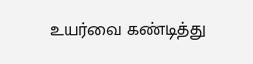உயர்வை கண்டித்து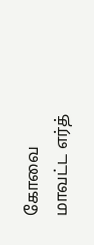கோவை மாவட்ட எர்த்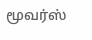மூவர்ஸ்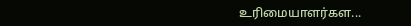உரிமையாளர்கள...